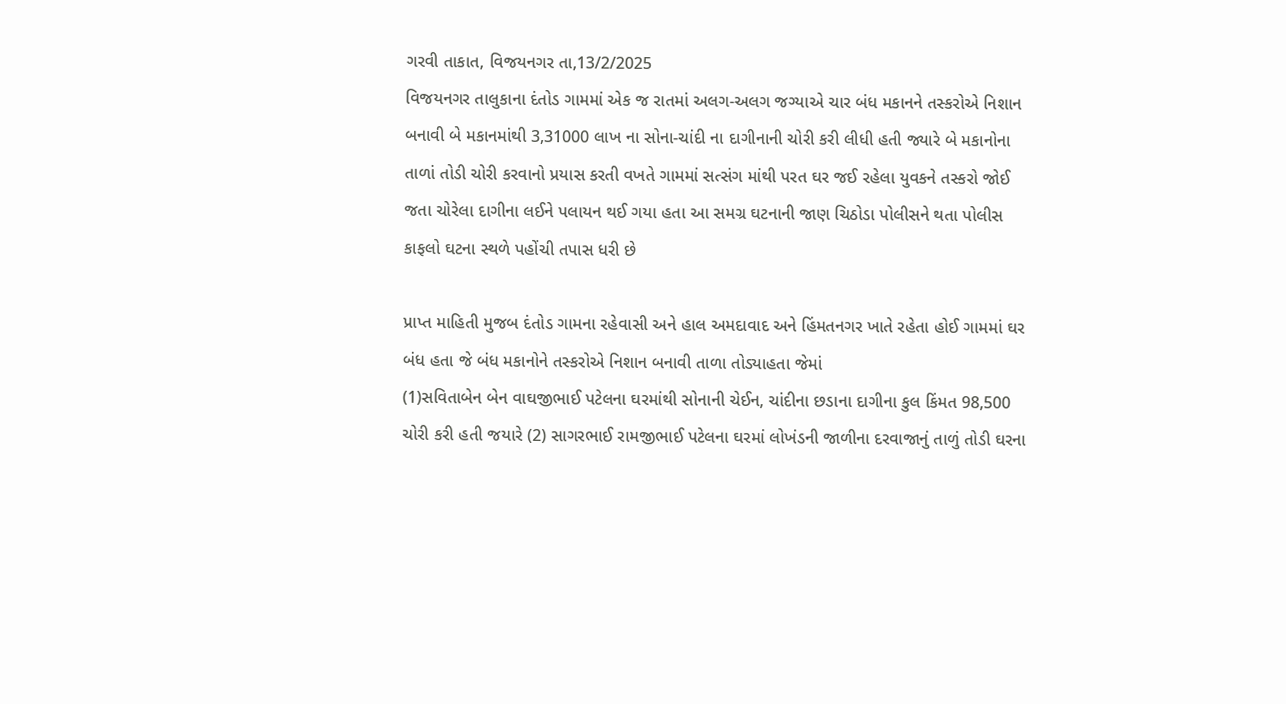ગરવી તાકાત, વિજયનગર તા,13/2/2025
વિજયનગર તાલુકાના દંતોડ ગામમાં એક જ રાતમાં અલગ-અલગ જગ્યાએ ચાર બંધ મકાનને તસ્કરોએ નિશાન બનાવી બે મકાનમાંથી 3,31000 લાખ ના સોના-ચાંદી ના દાગીનાની ચોરી કરી લીધી હતી જ્યારે બે મકાનોના તાળાં તોડી ચોરી કરવાનો પ્રયાસ કરતી વખતે ગામમાં સત્સંગ માંથી પરત ઘર જઈ રહેલા યુવકને તસ્કરો જોઈ જતા ચોરેલા દાગીના લઈને પલાયન થઈ ગયા હતા આ સમગ્ર ઘટનાની જાણ ચિઠોડા પોલીસને થતા પોલીસ કાફલો ઘટના સ્થળે પહોંચી તપાસ ધરી છે

પ્રાપ્ત માહિતી મુજબ દંતોડ ગામના રહેવાસી અને હાલ અમદાવાદ અને હિંમતનગર ખાતે રહેતા હોઈ ગામમાં ઘર બંધ હતા જે બંધ મકાનોને તસ્કરોએ નિશાન બનાવી તાળા તોડ્યાહતા જેમાં
(1)સવિતાબેન બેન વાઘજીભાઈ પટેલના ઘરમાંથી સોનાની ચેઈન, ચાંદીના છડાના દાગીના કુલ કિંમત 98,500 ચોરી કરી હતી જયારે (2) સાગરભાઈ રામજીભાઈ પટેલના ઘરમાં લોખંડની જાળીના દરવાજાનું તાળું તોડી ઘરના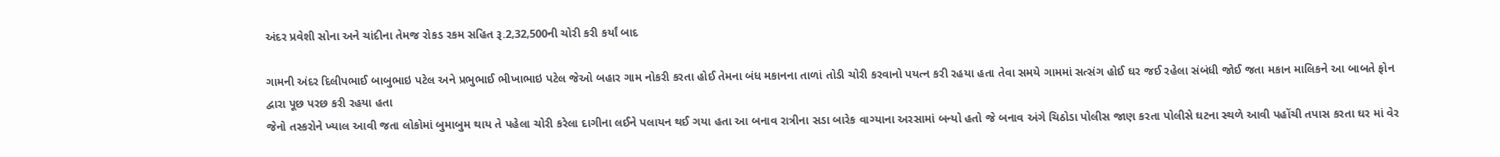અંદર પ્રવેશી સોના અને ચાંદીના તેમજ રોકડ રકમ સહિત રૂ.2,32,500ની ચોરી કરી કર્યાં બાદ

ગામની અંદર દિલીપભાઈ બાબુભાઇ પટેલ અને પ્રભુભાઈ ભીખાભાઇ પટેલ જેઓ બહાર ગામ નોકરી કરતા હોઈ તેમના બંધ મકાનના તાળાં તોડી ચોરી કરવાનો પયત્ન કરી રહયા હતા તેવા સમયે ગામમાં સત્સંગ હોઈ ઘર જઈ રહેલા સંબંધી જોઈ જતા મકાન માલિકને આ બાબતે ફોન દ્વારા પૂછ પરછ કરી રહયા હતા
જેનો તસ્કરોને ખ્યાલ આવી જતા લોકોમાં બુમાબુમ થાય તે પહેલા ચોરી કરેલા દાગીના લઈને પલાયન થઈ ગયા હતા આ બનાવ રાત્રીના સડા બારેક વાગ્યાના અરસામાં બન્યો હતો જે બનાવ અંગે ચિઠોડા પોલીસ જાણ કરતા પોલીસે ઘટના સ્થળે આવી પહોંચી તપાસ કરતા ઘર માં વેર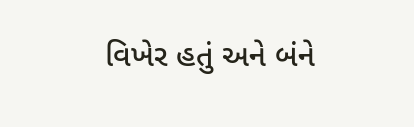વિખેર હતું અને બંને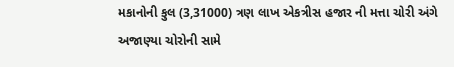મકાનોની કુલ (3,31000) ત્રણ લાખ એકત્રીસ હજાર ની મત્તા ચોરી અંગે અજાણ્યા ચોરોની સામે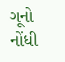ગૂનો નોંધી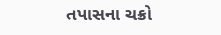તપાસના ચક્રો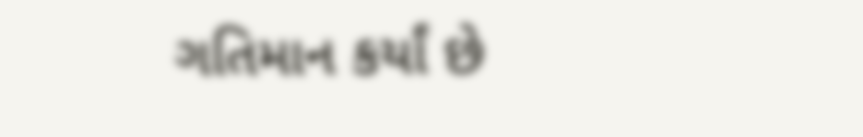ગતિમાન કર્યાં છે